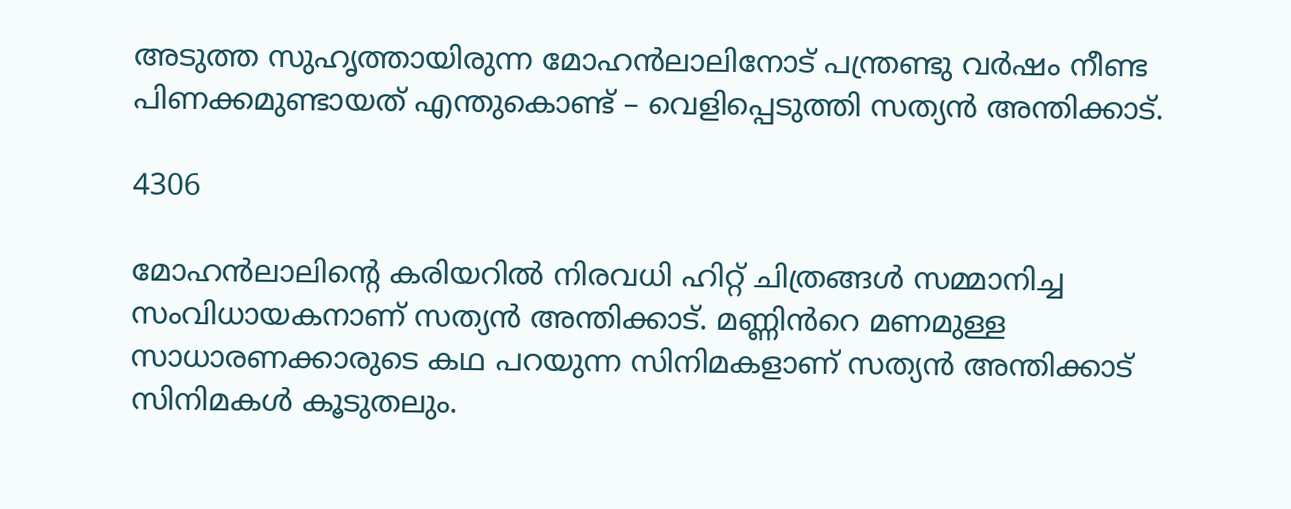അടുത്ത സുഹൃത്തായിരുന്ന മോഹൻലാലിനോട് പന്ത്രണ്ടു വർഷം നീണ്ട പിണക്കമുണ്ടായത് എന്തുകൊണ്ട് – വെളിപ്പെടുത്തി സത്യൻ അന്തിക്കാട്.

4306

മോഹൻലാലിന്റെ കരിയറിൽ നിരവധി ഹിറ്റ് ചിത്രങ്ങൾ സമ്മാനിച്ച സംവിധായകനാണ് സത്യൻ അന്തിക്കാട്. മണ്ണിൻറെ മണമുള്ള സാധാരണക്കാരുടെ കഥ പറയുന്ന സിനിമകളാണ് സത്യൻ അന്തിക്കാട് സിനിമകൾ കൂടുതലും.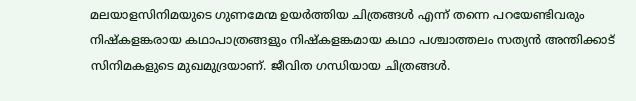മലയാളസിനിമയുടെ ഗുണമേന്മ ഉയർത്തിയ ചിത്രങ്ങൾ എന്ന് തന്നെ പറയേണ്ടിവരും നിഷ്കളങ്കരായ കഥാപാത്രങ്ങളും നിഷ്കളങ്കമായ കഥാ പശ്ചാത്തലം സത്യൻ അന്തിക്കാട് സിനിമകളുടെ മുഖമുദ്രയാണ്. ജീവിത ഗന്ധിയായ ചിത്രങ്ങൾ.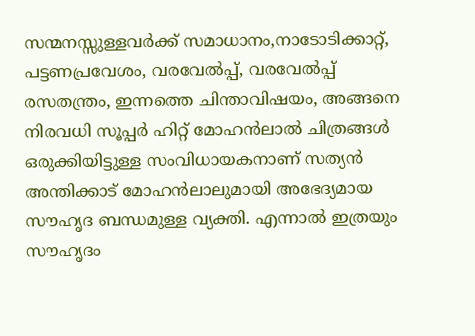സന്മനസ്സുള്ളവർക്ക് സമാധാനം,നാടോടിക്കാറ്റ്, പട്ടണപ്രവേശം, വരവേൽപ്പ്, വരവേൽപ്പ് രസതന്ത്രം, ഇന്നത്തെ ചിന്താവിഷയം, അങ്ങനെ നിരവധി സൂപ്പർ ഹിറ്റ് മോഹൻലാൽ ചിത്രങ്ങൾ ഒരുക്കിയിട്ടുള്ള സംവിധായകനാണ് സത്യൻ അന്തിക്കാട് മോഹൻലാലുമായി അഭേദ്യമായ സൗഹൃദ ബന്ധമുള്ള വ്യക്തി. എന്നാൽ ഇത്രയും സൗഹൃദം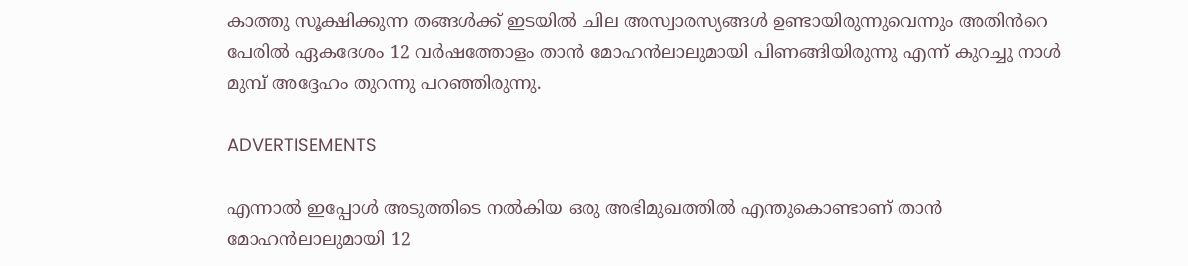കാത്തു സൂക്ഷിക്കുന്ന തങ്ങൾക്ക് ഇടയിൽ ചില അസ്വാരസ്യങ്ങൾ ഉണ്ടായിരുന്നുവെന്നും അതിൻറെ പേരിൽ ഏകദേശം 12 വർഷത്തോളം താൻ മോഹൻലാലുമായി പിണങ്ങിയിരുന്നു എന്ന് കുറച്ചു നാൾ മുമ്പ് അദ്ദേഹം തുറന്നു പറഞ്ഞിരുന്നു.

ADVERTISEMENTS

എന്നാൽ ഇപ്പോൾ അടുത്തിടെ നൽകിയ ഒരു അഭിമുഖത്തിൽ എന്തുകൊണ്ടാണ് താൻ മോഹൻലാലുമായി 12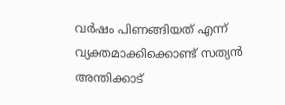വർഷം പിണങ്ങിയത് എന്ന് വ്യക്തമാക്കിക്കൊണ്ട് സത്യൻ അന്തിക്കാട്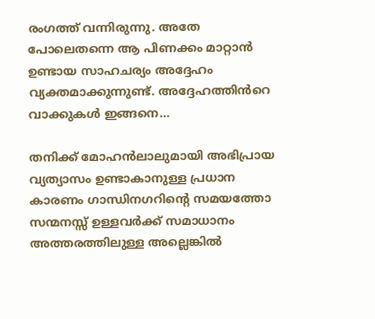രംഗത്ത് വന്നിരുന്നു. അതേ പോലെതന്നെ ആ പിണക്കം മാറ്റാൻ ഉണ്ടായ സാഹചര്യം അദ്ദേഹം വ്യക്തമാക്കുന്നുണ്ട്. അദ്ദേഹത്തിൻറെ വാക്കുകൾ ഇങ്ങനെ…

തനിക്ക് മോഹൻലാലുമായി അഭിപ്രായ വ്യത്യാസം ഉണ്ടാകാനുള്ള പ്രധാന കാരണം ഗാന്ധിനഗറിന്റെ സമയത്തോ സന്മനസ്സ് ഉള്ളവർക്ക് സമാധാനം അത്തരത്തിലുള്ള അല്ലെങ്കിൽ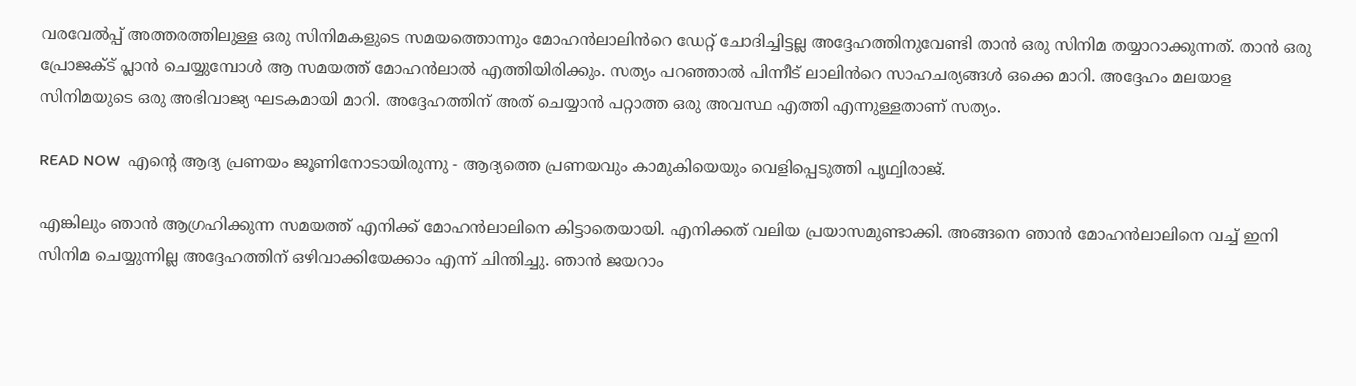വരവേൽപ്പ് അത്തരത്തിലുള്ള ഒരു സിനിമകളുടെ സമയത്തൊന്നും മോഹൻലാലിൻറെ ഡേറ്റ് ചോദിച്ചിട്ടല്ല അദ്ദേഹത്തിനുവേണ്ടി താൻ ഒരു സിനിമ തയ്യാറാക്കുന്നത്. താൻ ഒരു പ്രോജക്ട് പ്ലാൻ ചെയ്യുമ്പോൾ ആ സമയത്ത് മോഹൻലാൽ എത്തിയിരിക്കും. സത്യം പറഞ്ഞാൽ പിന്നീട് ലാലിൻറെ സാഹചര്യങ്ങൾ ഒക്കെ മാറി. അദ്ദേഹം മലയാള സിനിമയുടെ ഒരു അഭിവാജ്യ ഘടകമായി മാറി. അദ്ദേഹത്തിന് അത് ചെയ്യാൻ പറ്റാത്ത ഒരു അവസ്ഥ എത്തി എന്നുള്ളതാണ് സത്യം.

READ NOW  എന്റെ ആദ്യ പ്രണയം ജൂണിനോടായിരുന്നു - ആദ്യത്തെ പ്രണയവും കാമുകിയെയും വെളിപ്പെടുത്തി പൃഥ്വിരാജ്.

എങ്കിലും ഞാൻ ആഗ്രഹിക്കുന്ന സമയത്ത് എനിക്ക് മോഹൻലാലിനെ കിട്ടാതെയായി. എനിക്കത് വലിയ പ്രയാസമുണ്ടാക്കി. അങ്ങനെ ഞാൻ മോഹൻലാലിനെ വച്ച് ഇനി സിനിമ ചെയ്യുന്നില്ല അദ്ദേഹത്തിന് ഒഴിവാക്കിയേക്കാം എന്ന് ചിന്തിച്ചു. ഞാൻ ജയറാം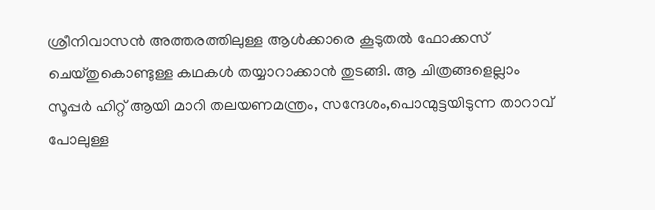ശ്രീനിവാസൻ അത്തരത്തിലുള്ള ആൾക്കാരെ കൂടുതൽ ഫോക്കസ് ചെയ്തുകൊണ്ടുള്ള കഥകൾ തയ്യാറാക്കാൻ തുടങ്ങി. ആ ചിത്രങ്ങളെല്ലാം സൂപ്പർ ഹിറ്റ് ആയി മാറി തലയണമന്ത്രം, സന്ദേശം,പൊന്മുട്ടയിടുന്ന താറാവ് പോലുള്ള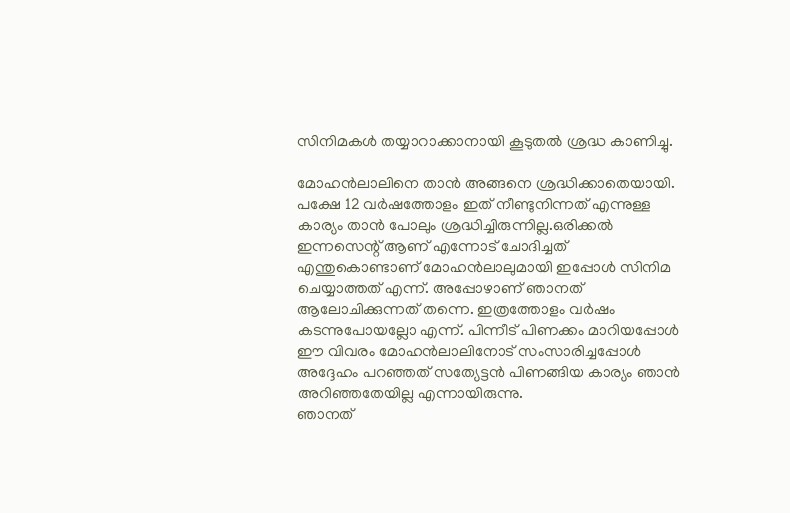സിനിമകൾ തയ്യാറാക്കാനായി കൂടുതൽ ശ്രദ്ധ കാണിച്ചു.

മോഹൻലാലിനെ താൻ അങ്ങനെ ശ്രദ്ധിക്കാതെയായി. പക്ഷേ 12 വർഷത്തോളം ഇത് നീണ്ടുനിന്നത് എന്നുള്ള കാര്യം താൻ പോലും ശ്രദ്ധിച്ചിരുന്നില്ല.ഒരിക്കൽ ഇന്നസെന്റ് ആണ് എന്നോട് ചോദിച്ചത് എന്തുകൊണ്ടാണ് മോഹൻലാലുമായി ഇപ്പോൾ സിനിമ ചെയ്യാത്തത് എന്ന്. അപ്പോഴാണ് ഞാനത് ആലോചിക്കുന്നത് തന്നെ. ഇത്രത്തോളം വർഷം കടന്നുപോയല്ലോ എന്ന്. പിന്നീട് പിണക്കം മാറിയപ്പോൾ ഈ വിവരം മോഹൻലാലിനോട് സംസാരിച്ചപ്പോൾ അദ്ദേഹം പറഞ്ഞത് സത്യേട്ടൻ പിണങ്ങിയ കാര്യം ഞാൻ അറിഞ്ഞതേയില്ല എന്നായിരുന്നു.
ഞാനത്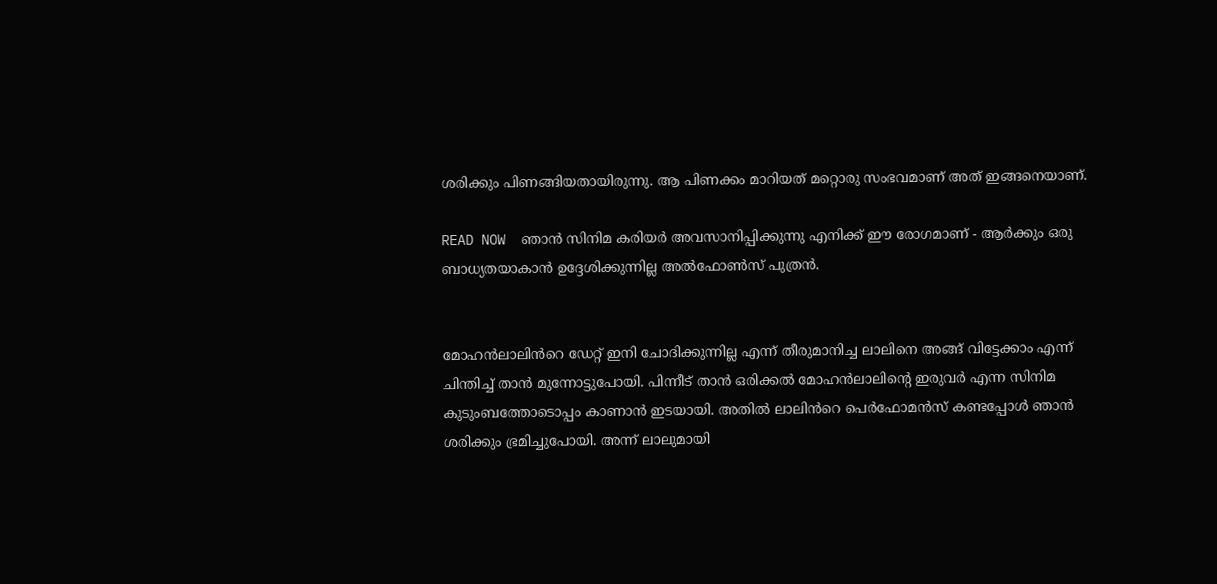ശരിക്കും പിണങ്ങിയതായിരുന്നു. ആ പിണക്കം മാറിയത് മറ്റൊരു സംഭവമാണ് അത് ഇങ്ങനെയാണ്.

READ NOW  ഞാൻ സിനിമ കരിയർ അവസാനിപ്പിക്കുന്നു എനിക്ക് ഈ രോഗമാണ് - ആർക്കും ഒരു ബാധ്യതയാകാൻ ഉദ്ദേശിക്കുന്നില്ല അൽഫോൺസ് പുത്രൻ.


മോഹൻലാലിൻറെ ഡേറ്റ് ഇനി ചോദിക്കുന്നില്ല എന്ന് തീരുമാനിച്ച ലാലിനെ അങ്ങ് വിട്ടേക്കാം എന്ന് ചിന്തിച്ച് താൻ മുന്നോട്ടുപോയി. പിന്നീട് താൻ ഒരിക്കൽ മോഹൻലാലിന്റെ ഇരുവർ എന്ന സിനിമ കുടുംബത്തോടൊപ്പം കാണാൻ ഇടയായി. അതിൽ ലാലിൻറെ പെർഫോമൻസ് കണ്ടപ്പോൾ ഞാൻ ശരിക്കും ഭ്രമിച്ചുപോയി. അന്ന് ലാലുമായി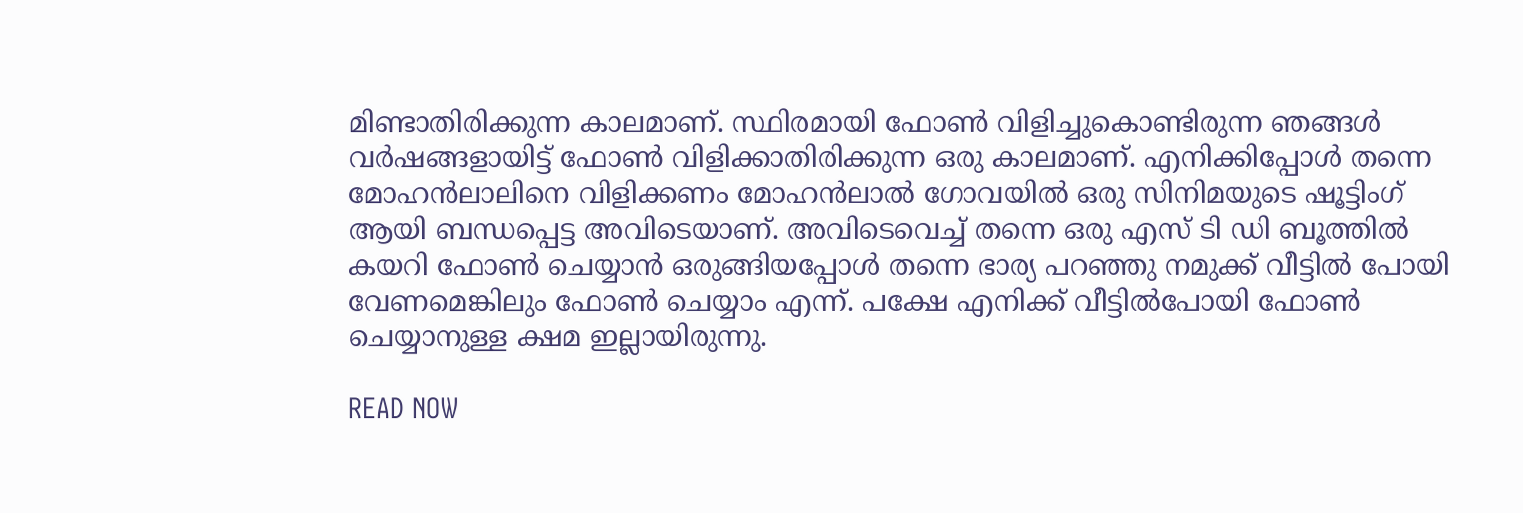മിണ്ടാതിരിക്കുന്ന കാലമാണ്. സ്ഥിരമായി ഫോൺ വിളിച്ചുകൊണ്ടിരുന്ന ഞങ്ങൾ വർഷങ്ങളായിട്ട് ഫോൺ വിളിക്കാതിരിക്കുന്ന ഒരു കാലമാണ്. എനിക്കിപ്പോൾ തന്നെ മോഹൻലാലിനെ വിളിക്കണം മോഹൻലാൽ ഗോവയിൽ ഒരു സിനിമയുടെ ഷൂട്ടിംഗ് ആയി ബന്ധപ്പെട്ട അവിടെയാണ്. അവിടെവെച്ച് തന്നെ ഒരു എസ് ടി ഡി ബൂത്തിൽ കയറി ഫോൺ ചെയ്യാൻ ഒരുങ്ങിയപ്പോൾ തന്നെ ഭാര്യ പറഞ്ഞു നമുക്ക് വീട്ടിൽ പോയി വേണമെങ്കിലും ഫോൺ ചെയ്യാം എന്ന്. പക്ഷേ എനിക്ക് വീട്ടിൽപോയി ഫോൺ ചെയ്യാനുള്ള ക്ഷമ ഇല്ലായിരുന്നു.

READ NOW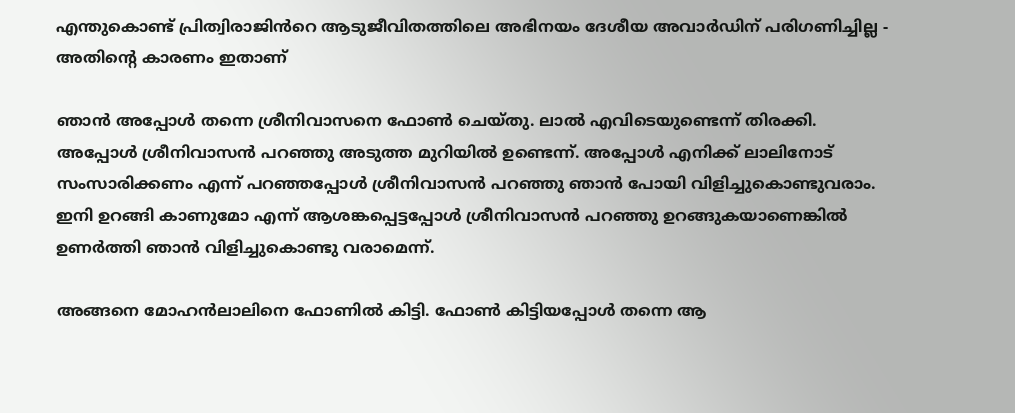എന്തുകൊണ്ട് പ്രിത്വിരാജിൻറെ ആടുജീവിതത്തിലെ അഭിനയം ദേശീയ അവാർഡിന് പരിഗണിച്ചില്ല - അതിന്റെ കാരണം ഇതാണ്

ഞാൻ അപ്പോൾ തന്നെ ശ്രീനിവാസനെ ഫോൺ ചെയ്തു. ലാൽ എവിടെയുണ്ടെന്ന് തിരക്കി. അപ്പോൾ ശ്രീനിവാസൻ പറഞ്ഞു അടുത്ത മുറിയിൽ ഉണ്ടെന്ന്. അപ്പോൾ എനിക്ക് ലാലിനോട് സംസാരിക്കണം എന്ന് പറഞ്ഞപ്പോൾ ശ്രീനിവാസൻ പറഞ്ഞു ഞാൻ പോയി വിളിച്ചുകൊണ്ടുവരാം. ഇനി ഉറങ്ങി കാണുമോ എന്ന് ആശങ്കപ്പെട്ടപ്പോൾ ശ്രീനിവാസൻ പറഞ്ഞു ഉറങ്ങുകയാണെങ്കിൽ ഉണർത്തി ഞാൻ വിളിച്ചുകൊണ്ടു വരാമെന്ന്.

അങ്ങനെ മോഹൻലാലിനെ ഫോണിൽ കിട്ടി. ഫോൺ കിട്ടിയപ്പോൾ തന്നെ ആ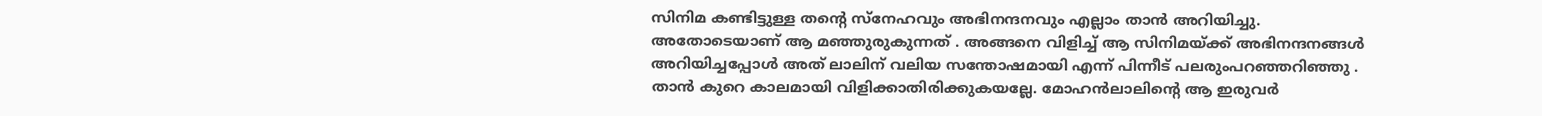സിനിമ കണ്ടിട്ടുള്ള തന്റെ സ്നേഹവും അഭിനന്ദനവും എല്ലാം താൻ അറിയിച്ചു. അതോടെയാണ് ആ മഞ്ഞുരുകുന്നത് . അങ്ങനെ വിളിച്ച് ആ സിനിമയ്ക്ക് അഭിനന്ദനങ്ങൾ അറിയിച്ചപ്പോൾ അത് ലാലിന് വലിയ സന്തോഷമായി എന്ന് പിന്നീട് പലരുംപറഞ്ഞറിഞ്ഞു . താൻ കുറെ കാലമായി വിളിക്കാതിരിക്കുകയല്ലേ. മോഹൻലാലിന്റെ ആ ഇരുവർ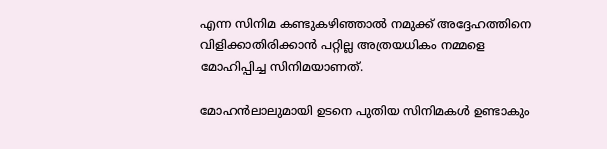എന്ന സിനിമ കണ്ടുകഴിഞ്ഞാൽ നമുക്ക് അദ്ദേഹത്തിനെ വിളിക്കാതിരിക്കാൻ പറ്റില്ല അത്രയധികം നമ്മളെ മോഹിപ്പിച്ച സിനിമയാണത്.

മോഹൻലാലുമായി ഉടനെ പുതിയ സിനിമകൾ ഉണ്ടാകും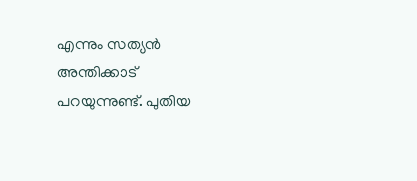എന്നും സത്യൻ അന്തിക്കാട് പറയുന്നുണ്ട്. പുതിയ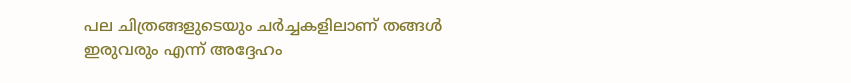പല ചിത്രങ്ങളുടെയും ചർച്ചകളിലാണ് തങ്ങൾ ഇരുവരും എന്ന് അദ്ദേഹം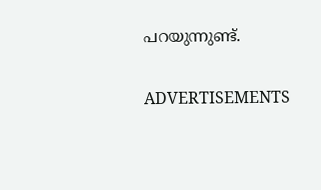പറയുന്നുണ്ട്.

ADVERTISEMENTS